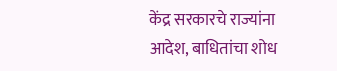केंद्र सरकारचे राज्यांना आदेश, बाधितांचा शोध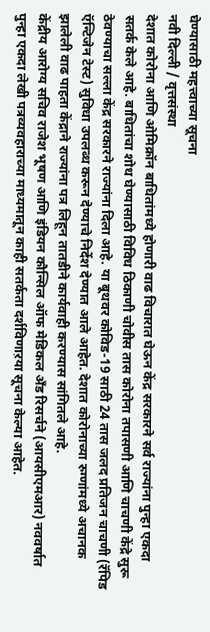घेण्यासाठी महत्त्वाच्या सूचना
नवी दिल्ली / वृत्तसंस्था
देशात कोरोना आणि ओमिक्रॉन बाधितांमध्ये होणारी वाढ विचारात घेऊन केंद्र सरकारने सर्व राज्यांना पुन्हा एकदा सतर्क केले आहे. बाधितांचा शोध घेण्यासाठी विविध ठिकाणी चोवीस तास कोरोना तपासणी आणि चाचणी केंद्रे सुरू ठेवण्याचा सल्ला केंद्र सरकारने राज्यांना दिला आहे. या बूथवर कोविड-19 साठी 24 तास जलद प्रतिजन चाचणी (रॅपिड ऍन्टिजेन टेस्ट) सुविधा उपलब्ध करून देण्याचे निर्देश देण्यात आले आहेत. देशात कोरोनाच्या रुग्णांमध्ये अचानक झालेली वाढ पाहता केंद्राने राज्यांना पत्र लिहून तातडीने कार्यवाही करण्यास सांगितले आहे.
केंद्रीय आरोग्य सचिव राजेश भूषण आणि इंडियन कौन्सिल ऑफ मेडिकल अँड रिसर्चने (आयसीएमआर) नववर्षात पुन्हा एकदा लेखी पत्रव्यवहाराच्या माध्यमातून काही सतर्कता दर्शविणाऱया सूचना केल्या आहेत.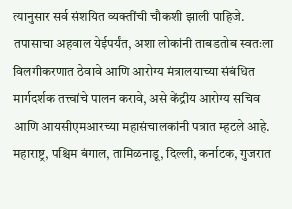त्यानुसार सर्व संशयित व्यक्तींची चौकशी झाली पाहिजे. तपासाचा अहवाल येईपर्यंत, अशा लोकांनी ताबडतोब स्वतःला विलगीकरणात ठेवावे आणि आरोग्य मंत्रालयाच्या संबंधित मार्गदर्शक तत्त्वांचे पालन करावे, असे केंद्रीय आरोग्य सचिव आणि आयसीएमआरच्या महासंचालकांनी पत्रात म्हटले आहे.
महाराष्ट्र, पश्चिम बंगाल, तामिळनाडू, दिल्ली, कर्नाटक, गुजरात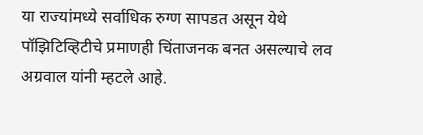या राज्यांमध्ये सर्वाधिक रुग्ण सापडत असून येथे पॉझिटिव्हिटीचे प्रमाणही चिंताजनक बनत असल्याचे लव अग्रवाल यांनी म्हटले आहे.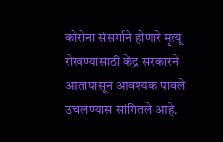कोरोना संसर्गाने होणारे मृत्यू रोखण्यासाठी केंद्र सरकारने आतापासून आवश्यक पावले उचलण्यास सांगितले आहे.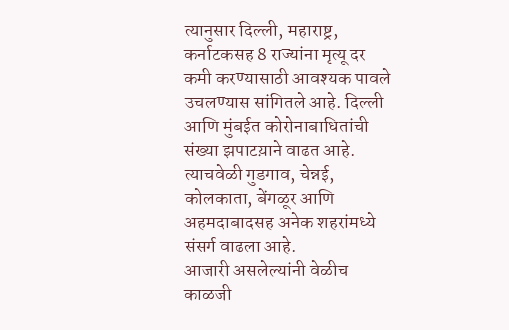त्यानुसार दिल्ली, महाराष्ट्र, कर्नाटकसह 8 राज्यांना मृत्यू दर कमी करण्यासाठी आवश्यक पावले उचलण्यास सांगितले आहे. दिल्ली आणि मुंबईत कोरोनाबाधितांची संख्या झपाटय़ाने वाढत आहे. त्याचवेळी गुडगाव, चेन्नई, कोलकाता, बेंगळूर आणि अहमदाबादसह अनेक शहरांमध्ये संसर्ग वाढला आहे.
आजारी असलेल्यांनी वेळीच काळजी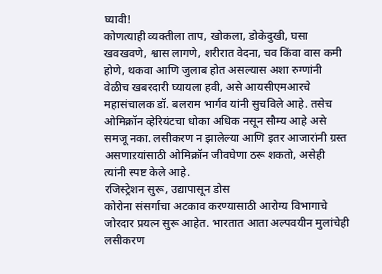घ्यावी!
कोणत्याही व्यक्तीला ताप, खोकला, डोकेदुखी, घसा खवखवणे, श्वास लागणे, शरीरात वेदना, चव किंवा वास कमी होणे, थकवा आणि जुलाब होत असल्यास अशा रुग्णांनी वेळीच खबरदारी घ्यायला हवी, असे आयसीएमआरचे महासंचालक डॉ. बलराम भार्गव यांनी सुचविले आहे. तसेच ओमिक्रॉन व्हेरियंटचा धोका अधिक नसून सौम्य आहे असे समजू नका. लसीकरण न झालेल्या आणि इतर आजारांनी ग्रस्त असणाऱयांसाठी ओमिक्रॉन जीवघेणा ठरू शकतो, असेही त्यांनी स्पष्ट केले आहे.
रजिस्ट्रेशन सुरू, उद्यापासून डोस
कोरोना संसर्गाचा अटकाव करण्यासाठी आरोग्य विभागाचे जोरदार प्रयत्न सुरू आहेत. भारतात आता अल्पवयीन मुलांचेही लसीकरण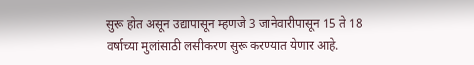सुरू होत असून उद्यापासून म्हणजे 3 जानेवारीपासून 15 ते 18 वर्षाच्या मुलांसाठी लसीकरण सुरू करण्यात येणार आहे.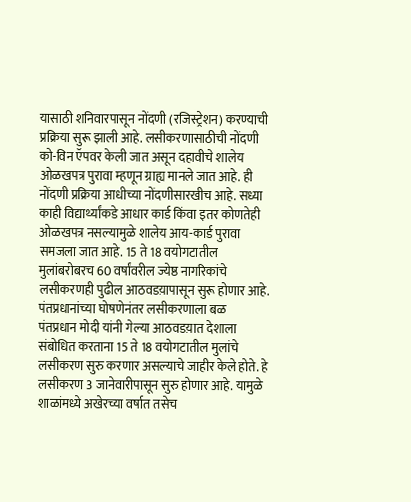यासाठी शनिवारपासून नोंदणी (रजिस्ट्रेशन) करण्याची प्रक्रिया सुरू झाली आहे. लसीकरणासाठीची नोंदणी को-विन ऍपवर केली जात असून दहावीचे शालेय ओळखपत्र पुरावा म्हणून ग्राह्य मानले जात आहे. ही नोंदणी प्रक्रिया आधीच्या नोंदणीसारखीच आहे. सध्या काही विद्यार्थ्यांकडे आधार कार्ड किंवा इतर कोणतेही ओळखपत्र नसल्यामुळे शालेय आय-कार्ड पुरावा समजला जात आहे. 15 ते 18 वयोगटातील मुलांबरोबरच 60 वर्षांवरील ज्येष्ठ नागरिकांचे लसीकरणही पुढील आठवडय़ापासून सुरू होणार आहे.
पंतप्रधानांच्या घोषणेनंतर लसीकरणाला बळ
पंतप्रधान मोदी यांनी गेल्या आठवडय़ात देशाला संबोधित करताना 15 ते 18 वयोगटातील मुलांचे लसीकरण सुरु करणार असल्याचे जाहीर केले होते. हे लसीकरण 3 जानेवारीपासून सुरु होणार आहे. यामुळे शाळांमध्ये अखेरच्या वर्षात तसेच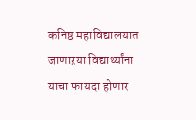कनिष्ठ महाविद्यालयात जाणाऱया विद्यार्थ्यांना याचा फायदा होणार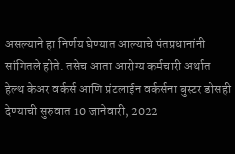असल्याने हा निर्णय घेण्यात आल्याचे पंतप्रधानांनी सांगितले होते. तसेच आता आरोग्य कर्मचारी अर्थात हेल्थ केअर वर्कर्स आणि प्रंटलाईन वर्कर्सना बुस्टर डोसही देण्याची सुरुवात 10 जानेवारी, 2022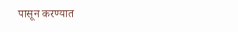पासून करण्यात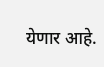येणार आहे.